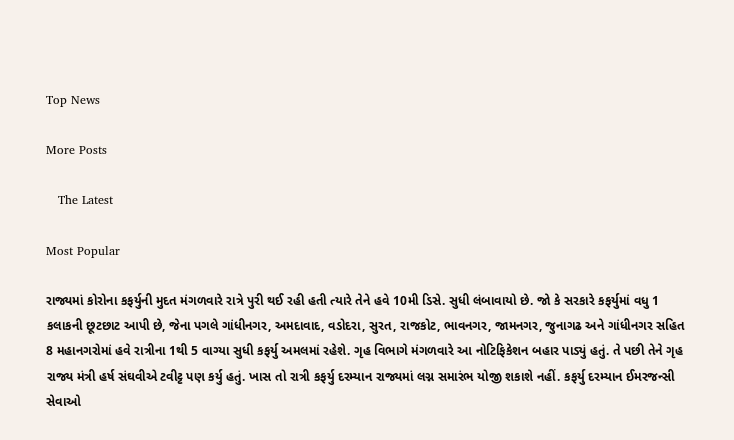Top News

More Posts

   The Latest

Most Popular

રાજ્યમાં કોરોના કફર્યુની મુદત મંગળવારે રાત્રે પુરી થઈ રહી હતી ત્યારે તેને હવે 10મી ડિસે. સુધી લંબાવાયો છે. જો કે સરકારે કફર્યુમાં વધુ 1 કલાકની છૂટછાટ આપી છે, જેના પગલે ગાંધીનગર, અમદાવાદ, વડોદરા, સુરત, રાજકોટ, ભાવનગર, જામનગર, જુનાગઢ અને ગાંધીનગર સહિત 8 મહાનગરોમાં હવે રાત્રીના 1થી 5 વાગ્યા સુધી કફર્યુ અમલમાં રહેશે. ગૃહ વિભાગે મંગળવારે આ નોટિફિકેશન બહાર પાડ્યું હતું. તે પછી તેને ગૃહ રાજ્ય મંત્રી હર્ષ સંઘવીએ ટવીટ્ટ પણ કર્યુ હતું. ખાસ તો રાત્રી કફર્યુ દરમ્યાન રાજ્યમાં લગ્ન સમારંભ યોજી શકાશે નહીં. કફર્યુ દરમ્યાન ઈમરજન્સી સેવાઓ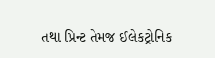તથા પ્રિન્ટ તેમજ ઈલેકટ્રોનિક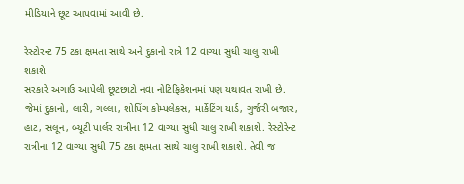મીડિયાને છૂટ આપવામાં આવી છે.

રેસ્ટોરન્ટ 75 ટકા ક્ષમતા સાથે અને દુકાનો રાત્રે 12 વાગ્યા સુધી ચાલુ રાખી શકાશે
સરકારે અગાઉ આપેલી છૂટછાટો નવા નોટિફિકેશનમાં પણ યથાવત રાખી છે. જેમાં દુકાનો, લારી, ગલ્લા, શોપિંગ કોમ્પલેકસ, માર્કેટિંગ યાર્ડ, ગુર્જરી બજાર, હાટ, સલૂન, બ્યૂટી પાર્લર રાત્રીના 12 વાગ્યા સુધી ચાલુ રાખી શકાશે. રેસ્ટોરેન્ટ રાત્રીના 12 વાગ્યા સુધી 75 ટકા ક્ષમતા સાથે ચાલુ રાખી શકાશે. તેવી જ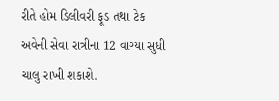રીતે હોમ ડિલીવરી ફૂડ તથા ટેક અવેની સેવા રાત્રીના 12 વાગ્યા સુધી ચાલુ રાખી શકાશે.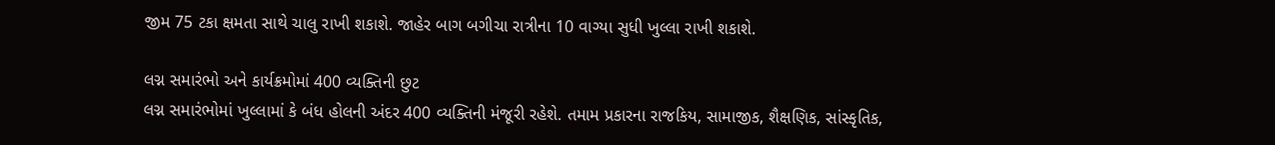જીમ 75 ટકા ક્ષમતા સાથે ચાલુ રાખી શકાશે. જાહેર બાગ બગીચા રાત્રીના 10 વાગ્યા સુધી ખુલ્લા રાખી શકાશે.

લગ્ન સમારંભો અને કાર્યક્રમોમાં 400 વ્યક્તિની છુટ
લગ્ન સમારંભોમાં ખુલ્લામાં કે બંધ હોલની અંદર 400 વ્યક્તિની મંજૂરી રહેશે. તમામ પ્રકારના રાજકિય, સામાજીક, શૈક્ષણિક, સાંસ્કૃતિક,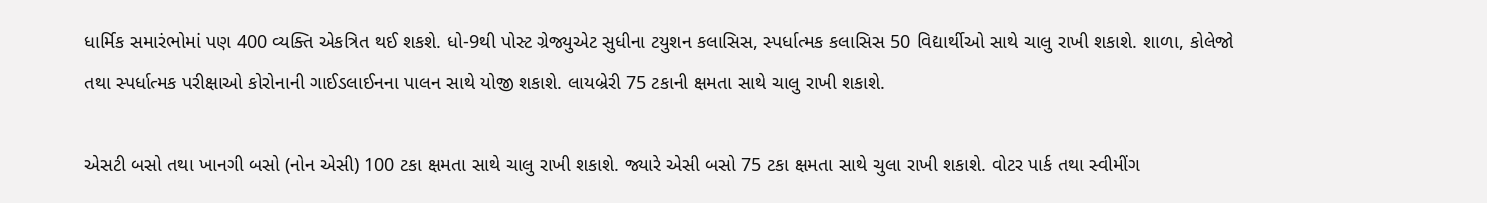ધાર્મિક સમારંભોમાં પણ 400 વ્યક્તિ એકત્રિત થઈ શકશે. ધો-9થી પોસ્ટ ગ્રેજ્યુએટ સુધીના ટયુશન કલાસિસ, સ્પર્ધાત્મક કલાસિસ 50 વિદ્યાર્થીઓ સાથે ચાલુ રાખી શકાશે. શાળા, કોલેજો તથા સ્પર્ધાત્મક પરીક્ષાઓ કોરોનાની ગાઈડલાઈનના પાલન સાથે યોજી શકાશે. લાયબ્રેરી 75 ટકાની ક્ષમતા સાથે ચાલુ રાખી શકાશે.

એસટી બસો તથા ખાનગી બસો (નોન એસી) 100 ટકા ક્ષમતા સાથે ચાલુ રાખી શકાશે. જ્યારે એસી બસો 75 ટકા ક્ષમતા સાથે ચુલા રાખી શકાશે. વોટર પાર્ક તથા સ્વીમીંગ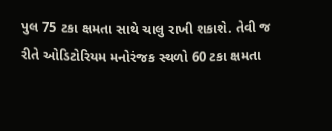પુલ 75 ટકા ક્ષમતા સાથે ચાલુ રાખી શકાશે. તેવી જ રીતે ઓડિટોરિયમ મનોરંજક સ્થળો 60 ટકા ક્ષમતા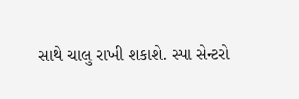સાથે ચાલુ રાખી શકાશે. સ્પા સેન્ટરો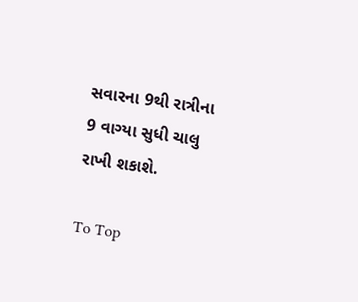સવારના 9થી રાત્રીના 9 વાગ્યા સુધી ચાલુ રાખી શકાશે.

To Top